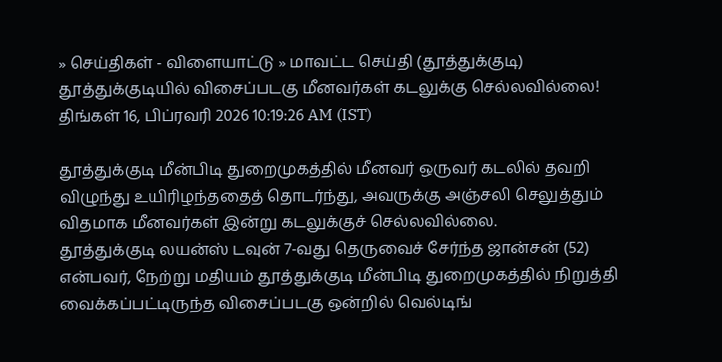» செய்திகள் - விளையாட்டு » மாவட்ட செய்தி (தூத்துக்குடி)
தூத்துக்குடியில் விசைப்படகு மீனவர்கள் கடலுக்கு செல்லவில்லை!
திங்கள் 16, பிப்ரவரி 2026 10:19:26 AM (IST)

தூத்துக்குடி மீன்பிடி துறைமுகத்தில் மீனவர் ஒருவர் கடலில் தவறி விழுந்து உயிரிழந்ததைத் தொடர்ந்து, அவருக்கு அஞ்சலி செலுத்தும் விதமாக மீனவர்கள் இன்று கடலுக்குச் செல்லவில்லை.
தூத்துக்குடி லயன்ஸ் டவுன் 7-வது தெருவைச் சேர்ந்த ஜான்சன் (52) என்பவர், நேற்று மதியம் தூத்துக்குடி மீன்பிடி துறைமுகத்தில் நிறுத்தி வைக்கப்பட்டிருந்த விசைப்படகு ஒன்றில் வெல்டிங்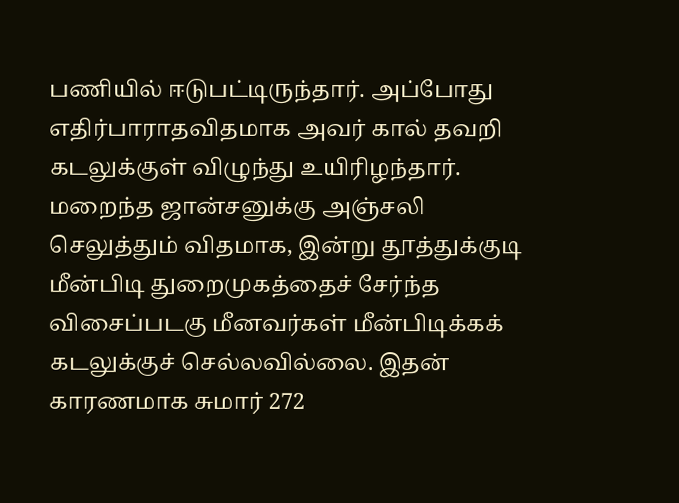பணியில் ஈடுபட்டிருந்தார். அப்போது எதிர்பாராதவிதமாக அவர் கால் தவறி கடலுக்குள் விழுந்து உயிரிழந்தார்.
மறைந்த ஜான்சனுக்கு அஞ்சலி செலுத்தும் விதமாக, இன்று தூத்துக்குடி மீன்பிடி துறைமுகத்தைச் சேர்ந்த விசைப்படகு மீனவர்கள் மீன்பிடிக்கக் கடலுக்குச் செல்லவில்லை. இதன் காரணமாக சுமார் 272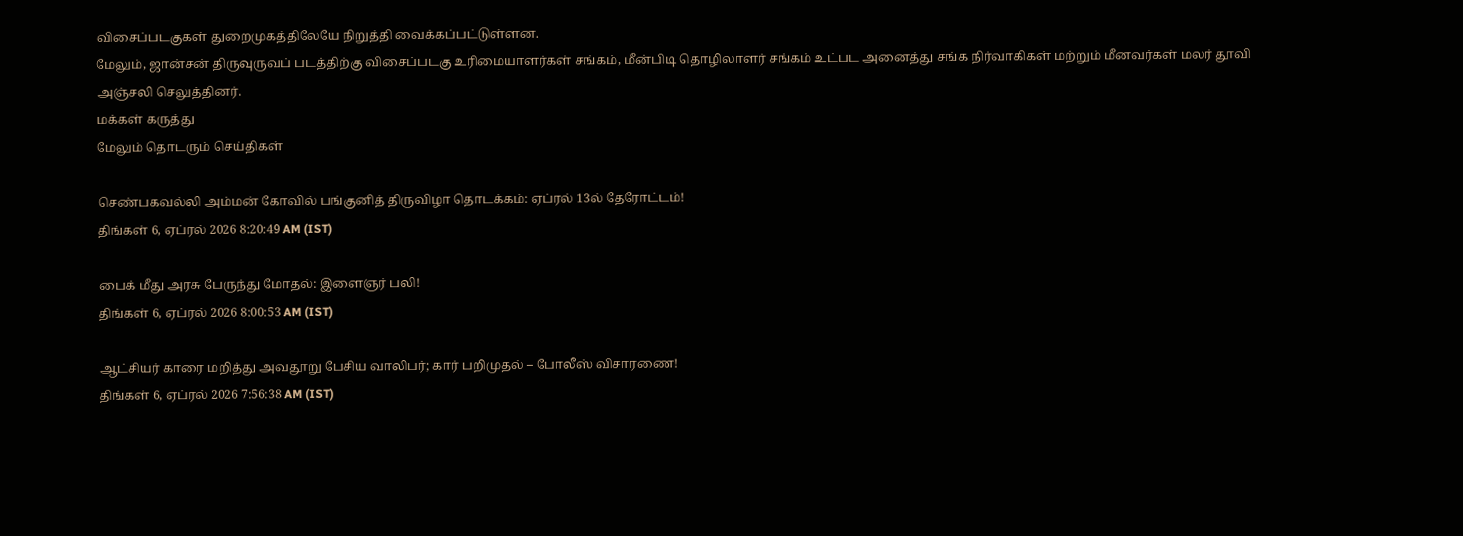விசைப்படகுகள் துறைமுகத்திலேயே நிறுத்தி வைக்கப்பட்டுள்ளன.
மேலும், ஜான்சன் திருவுருவப் படத்திற்கு விசைப்படகு உரிமையாளர்கள் சங்கம், மீன்பிடி தொழிலாளர் சங்கம் உட்பட அனைத்து சங்க நிர்வாகிகள் மற்றும் மீனவர்கள் மலர் தூவி அஞ்சலி செலுத்தினர்.
மக்கள் கருத்து
மேலும் தொடரும் செய்திகள்

செண்பகவல்லி அம்மன் கோவில் பங்குனித் திருவிழா தொடக்கம்: ஏப்ரல் 13ல் தேரோட்டம்!
திங்கள் 6, ஏப்ரல் 2026 8:20:49 AM (IST)

பைக் மீது அரசு பேருந்து மோதல்: இளைஞர் பலி!
திங்கள் 6, ஏப்ரல் 2026 8:00:53 AM (IST)

ஆட்சியர் காரை மறித்து அவதூறு பேசிய வாலிபர்; கார் பறிமுதல் – போலீஸ் விசாரணை!
திங்கள் 6, ஏப்ரல் 2026 7:56:38 AM (IST)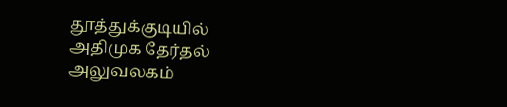தூத்துக்குடியில் அதிமுக தேர்தல் அலுவலகம்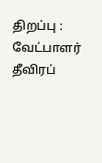திறப்பு : வேட்பாளர் தீவிரப்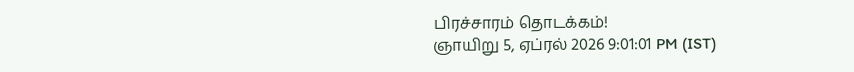பிரச்சாரம் தொடக்கம்!
ஞாயிறு 5, ஏப்ரல் 2026 9:01:01 PM (IST)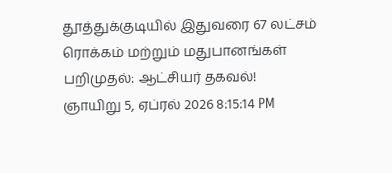தூத்துக்குடியில் இதுவரை 67 லட்சம் ரொக்கம் மற்றும் மதுபானங்கள் பறிமுதல்: ஆட்சியர் தகவல்!
ஞாயிறு 5, ஏப்ரல் 2026 8:15:14 PM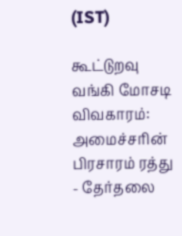(IST)

கூட்டுறவு வங்கி மோசடி விவகாரம்: அமைச்சரின் பிரசாரம் ரத்து - தேர்தலை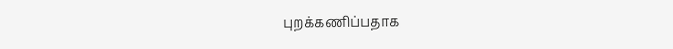புறக்கணிப்பதாக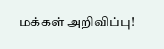மக்கள் அறிவிப்பு!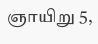ஞாயிறு 5,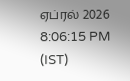ஏப்ரல் 2026 8:06:15 PM (IST)